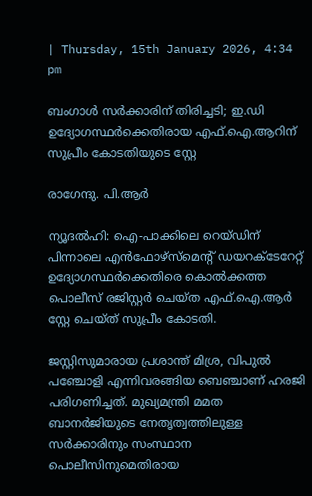| Thursday, 15th January 2026, 4:34 pm

ബംഗാള്‍ സര്‍ക്കാരിന് തിരിച്ചടി; ഇ.ഡി ഉദ്യോഗസ്ഥര്‍ക്കെതിരായ എഫ്.ഐ.ആറിന് സുപ്രീം കോടതിയുടെ സ്റ്റേ

രാഗേന്ദു. പി.ആര്‍

ന്യൂദല്‍ഹി: ഐ-പാക്കിലെ റെയ്ഡിന് പിന്നാലെ എന്‍ഫോഴ്സ്മെന്റ് ഡയറക്ടേറേറ്റ് ഉദ്യോഗസ്ഥര്‍ക്കെതിരെ കൊല്‍ക്കത്ത പൊലീസ് രജിസ്റ്റര്‍ ചെയ്ത എഫ്.ഐ.ആര്‍ സ്റ്റേ ചെയ്ത് സുപ്രീം കോടതി.

ജസ്റ്റിസുമാരായ പ്രശാന്ത് മിശ്ര, വിപുല്‍ പഞ്ചോളി എന്നിവരങ്ങിയ ബെഞ്ചാണ് ഹരജി പരിഗണിച്ചത്. മുഖ്യമന്ത്രി മമത ബാനര്‍ജിയുടെ നേതൃത്വത്തിലുള്ള സര്‍ക്കാരിനും സംസ്ഥാന പൊലീസിനുമെതിരായ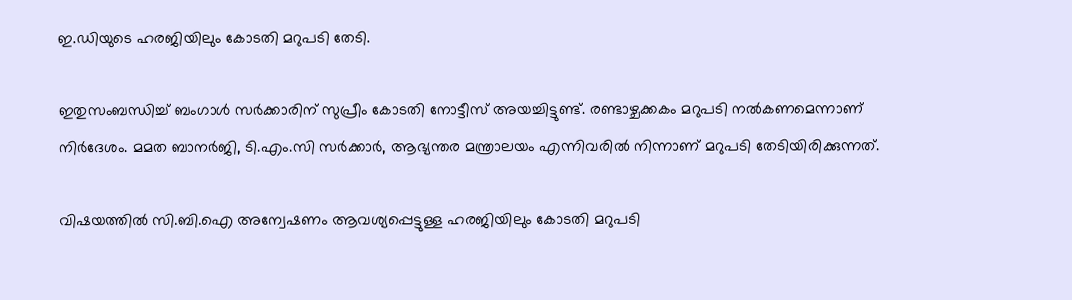ഇ.ഡിയുടെ ഹരജിയിലും കോടതി മറുപടി തേടി.

ഇതുസംബന്ധിച്ച് ബംഗാള്‍ സര്‍ക്കാരിന് സുപ്രീം കോടതി നോട്ടീസ് അയച്ചിട്ടുണ്ട്. രണ്ടാഴ്ചക്കകം മറുപടി നല്‍കണമെന്നാണ് നിര്‍ദേശം. മമത ബാനര്‍ജി, ടി.എം.സി സര്‍ക്കാര്‍, ആഭ്യന്തര മന്ത്രാലയം എന്നിവരില്‍ നിന്നാണ് മറുപടി തേടിയിരിക്കുന്നത്.

വിഷയത്തില്‍ സി.ബി.ഐ അന്വേഷണം ആവശ്യപ്പെട്ടുള്ള ഹരജിയിലും കോടതി മറുപടി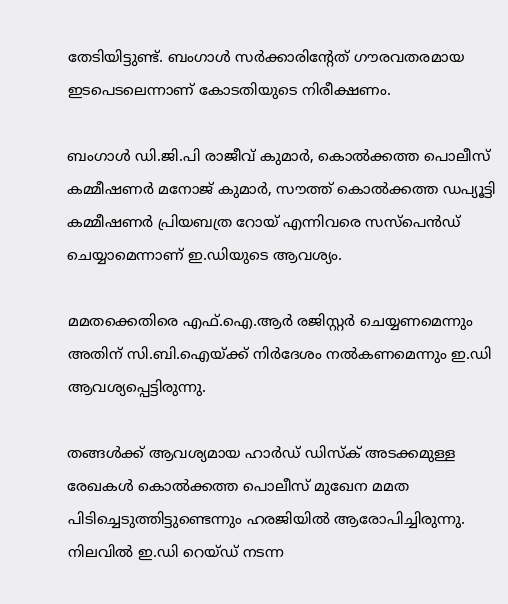തേടിയിട്ടുണ്ട്. ബംഗാള്‍ സര്‍ക്കാരിന്റേത് ഗൗരവതരമായ ഇടപെടലെന്നാണ് കോടതിയുടെ നിരീക്ഷണം.

ബംഗാള്‍ ഡി.ജി.പി രാജീവ് കുമാര്‍, കൊല്‍ക്കത്ത പൊലീസ് കമ്മീഷണര്‍ മനോജ് കുമാര്‍, സൗത്ത് കൊല്‍ക്കത്ത ഡപ്യൂട്ടി കമ്മീഷണര്‍ പ്രിയബത്ര റോയ് എന്നിവരെ സസ്പെന്‍ഡ് ചെയ്യാമെന്നാണ് ഇ.ഡിയുടെ ആവശ്യം.

മമതക്കെതിരെ എഫ്.ഐ.ആര്‍ രജിസ്റ്റര്‍ ചെയ്യണമെന്നും അതിന് സി.ബി.ഐയ്ക്ക് നിര്‍ദേശം നല്‍കണമെന്നും ഇ.ഡി ആവശ്യപ്പെട്ടിരുന്നു.

തങ്ങള്‍ക്ക് ആവശ്യമായ ഹാര്‍ഡ് ഡിസ്‌ക് അടക്കമുള്ള രേഖകള്‍ കൊല്‍ക്കത്ത പൊലീസ് മുഖേന മമത പിടിച്ചെടുത്തിട്ടുണ്ടെന്നും ഹരജിയില്‍ ആരോപിച്ചിരുന്നു. നിലവില്‍ ഇ.ഡി റെയ്ഡ് നടന്ന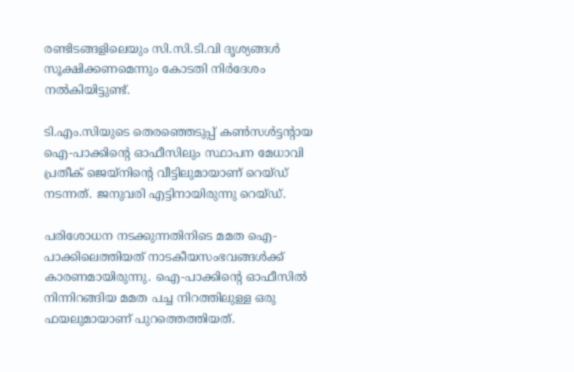രണ്ടിടങ്ങളിലെയും സി.സി.ടി.വി ദൃശ്യങ്ങള്‍ സൂക്ഷിക്കണമെന്നും കോടതി നിർദേശം നൽകിയിട്ടുണ്ട്.

ടി.എം.സിയുടെ തെരഞ്ഞെടുപ്പ് കണ്‍സള്‍ട്ടന്റായ ഐ-പാക്കിന്റെ ഓഫീസിലും സ്ഥാപന മേധാവി പ്രതീക് ജെയ്നിന്റെ വീട്ടിലുമായാണ് റെയ്ഡ് നടന്നത്. ജനുവരി എട്ടിനായിരുന്നു റെയ്ഡ്.

പരിശോധന നടക്കുന്നതിനിടെ മമത ഐ-പാക്കിലെത്തിയത് നാടകീയസംഭവങ്ങള്‍ക്ക് കാരണമായിരുന്നു. ഐ-പാക്കിന്റെ ഓഫീസില്‍ നിന്നിറങ്ങിയ മമത പച്ച നിറത്തിലുള്ള ഒരു ഫയലുമായാണ് പുറത്തെത്തിയത്.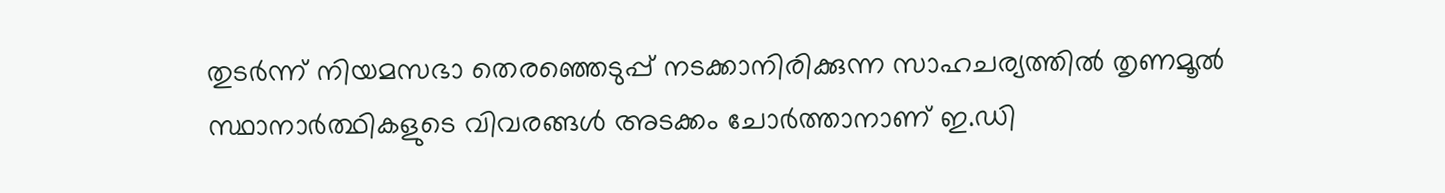തുടര്‍ന്ന് നിയമസഭാ തെരഞ്ഞെടുപ്പ് നടക്കാനിരിക്കുന്ന സാഹചര്യത്തില്‍ തൃണമൂല്‍ സ്ഥാനാര്‍ത്ഥികളുടെ വിവരങ്ങള്‍ അടക്കം ചോര്‍ത്താനാണ് ഇ.ഡി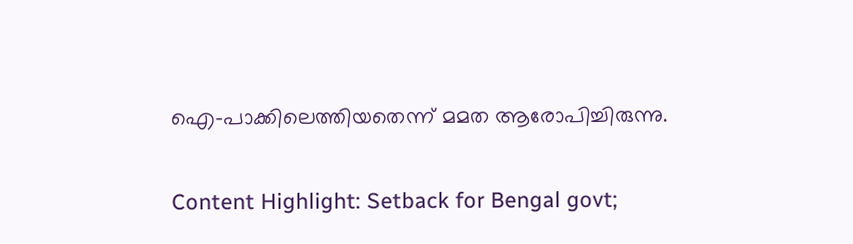ഐ-പാക്കിലെത്തിയതെന്ന് മമത ആരോപിച്ചിരുന്നു.

Content Highlight: Setback for Bengal govt;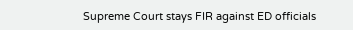Supreme Court stays FIR against ED officials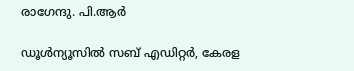രാഗേന്ദു. പി.ആര്‍

ഡൂള്‍ന്യൂസില്‍ സബ് എഡിറ്റര്‍, കേരള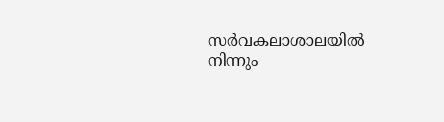സര്‍വകലാശാലയില്‍ നിന്നും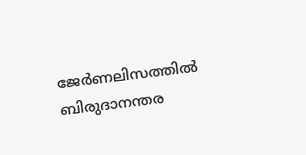ജേര്‍ണലിസത്തില്‍ ബിരുദാനന്തര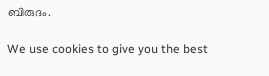ബിരുദം.

We use cookies to give you the best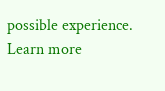possible experience. Learn more